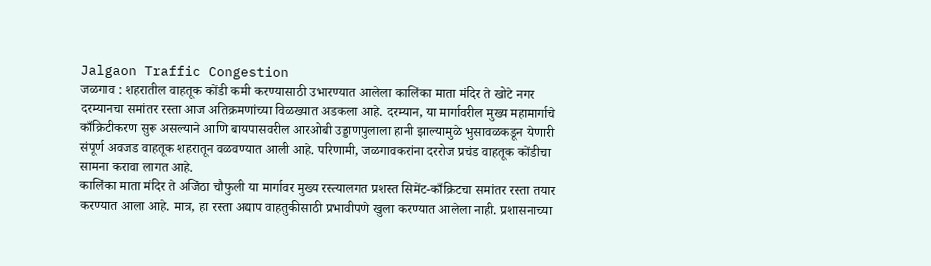Jalgaon Traffic Congestion
जळगाव : शहरातील वाहतूक कोंडी कमी करण्यासाठी उभारण्यात आलेला कालिंका माता मंदिर ते खोटे नगर दरम्यानचा समांतर रस्ता आज अतिक्रमणांच्या विळख्यात अडकला आहे. दरम्यान, या मार्गावरील मुख्य महामार्गाचे काँक्रिटीकरण सुरू असल्याने आणि बायपासवरील आरओबी उड्डाणपुलाला हानी झाल्यामुळे भुसावळकडून येणारी संपूर्ण अवजड वाहतूक शहरातून वळवण्यात आली आहे. परिणामी, जळगावकरांना दररोज प्रचंड वाहतूक कोंडीचा सामना करावा लागत आहे.
कालिंका माता मंदिर ते अजिंठा चौफुली या मार्गावर मुख्य रस्त्यालगत प्रशस्त सिमेंट-काँक्रिटचा समांतर रस्ता तयार करण्यात आला आहे. मात्र, हा रस्ता अद्याप वाहतुकीसाठी प्रभावीपणे खुला करण्यात आलेला नाही. प्रशासनाच्या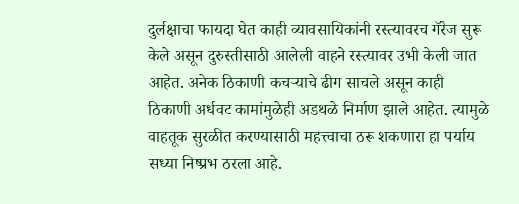दुर्लक्षाचा फायदा घेत काही व्यावसायिकांनी रस्त्यावरच गॅरेज सुरू केले असून दुरुस्तीसाठी आलेली वाहने रस्त्यावर उभी केली जात आहेत. अनेक ठिकाणी कचऱ्याचे ढीग साचले असून काही ठिकाणी अर्धवट कामांमुळेही अडथळे निर्माण झाले आहेत. त्यामुळे वाहतूक सुरळीत करण्यासाठी महत्त्वाचा ठरू शकणारा हा पर्याय सध्या निष्प्रभ ठरला आहे.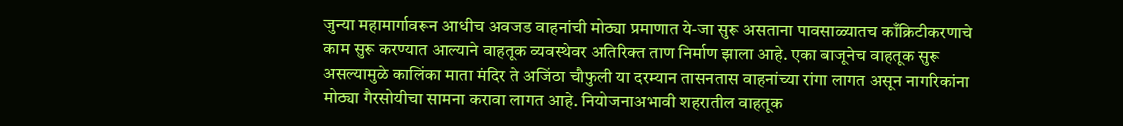जुन्या महामार्गावरून आधीच अवजड वाहनांची मोठ्या प्रमाणात ये-जा सुरू असताना पावसाळ्यातच काँक्रिटीकरणाचे काम सुरू करण्यात आल्याने वाहतूक व्यवस्थेवर अतिरिक्त ताण निर्माण झाला आहे. एका बाजूनेच वाहतूक सुरू असल्यामुळे कालिंका माता मंदिर ते अजिंठा चौफुली या दरम्यान तासनतास वाहनांच्या रांगा लागत असून नागरिकांना मोठ्या गैरसोयीचा सामना करावा लागत आहे. नियोजनाअभावी शहरातील वाहतूक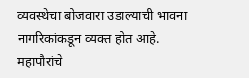व्यवस्थेचा बोजवारा उडाल्याची भावना नागरिकांकडून व्यक्त होत आहे.
महापौरांचे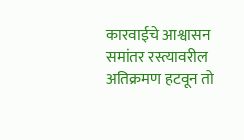कारवाईचे आश्वासन समांतर रस्त्यावरील अतिक्रमण हटवून तो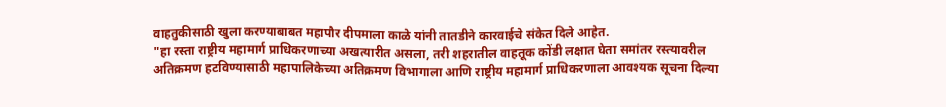वाहतुकीसाठी खुला करण्याबाबत महापौर दीपमाला काळे यांनी तातडीने कारवाईचे संकेत दिले आहेत.
"हा रस्ता राष्ट्रीय महामार्ग प्राधिकरणाच्या अखत्यारीत असला, तरी शहरातील वाहतूक कोंडी लक्षात घेता समांतर रस्त्यावरील अतिक्रमण हटविण्यासाठी महापालिकेच्या अतिक्रमण विभागाला आणि राष्ट्रीय महामार्ग प्राधिकरणाला आवश्यक सूचना दिल्या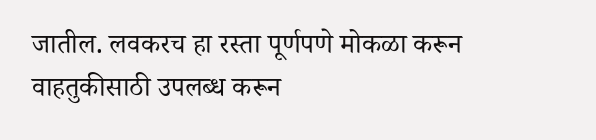जातील. लवकरच हा रस्ता पूर्णपणे मोकळा करून वाहतुकीसाठी उपलब्ध करून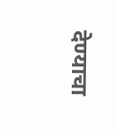देण्याचा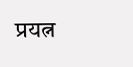प्रयत्न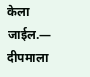केला जाईल.— दीपमाला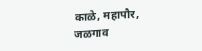काळे, महापौर, जळगाव